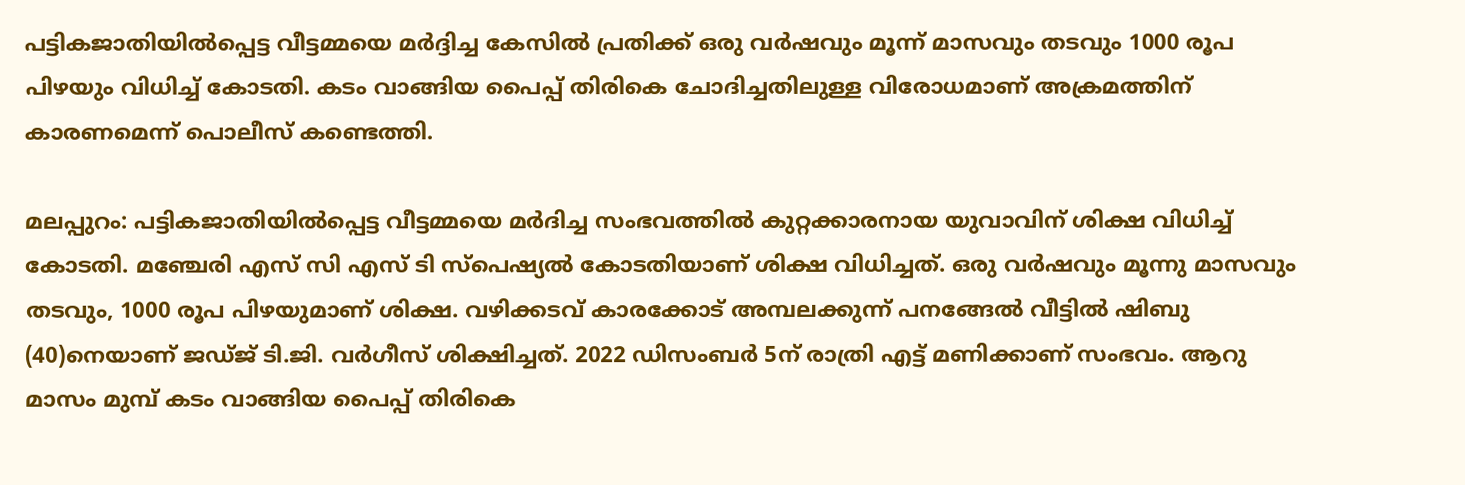പട്ടികജാതിയിൽപ്പെട്ട വീട്ടമ്മയെ മർദ്ദിച്ച കേസിൽ പ്രതിക്ക് ഒരു വർഷവും മൂന്ന് മാസവും തടവും 1000 രൂപ പിഴയും വിധിച്ച് കോടതി. കടം വാങ്ങിയ പൈപ്പ് തിരികെ ചോദിച്ചതിലുള്ള വിരോധമാണ് അക്രമത്തിന് കാരണമെന്ന് പൊലീസ് കണ്ടെത്തി.

മലപ്പുറം: പട്ടികജാതിയില്‍പ്പെട്ട വീട്ടമ്മയെ മര്‍ദിച്ച സംഭവത്തിൽ കുറ്റക്കാരനായ യുവാവിന് ശിക്ഷ വിധിച്ച് കോടതി. മഞ്ചേരി എസ് സി എസ് ടി സ്പെഷ്യല്‍ കോടതിയാണ് ശിക്ഷ വിധിച്ചത്. ഒരു വര്‍ഷവും മൂന്നു മാസവും തടവും, 1000 രൂപ പിഴയുമാണ് ശിക്ഷ. വഴിക്കടവ് കാരക്കോട് അമ്പലക്കുന്ന് പനങ്ങേല്‍ വീട്ടില്‍ ഷിബു (40)നെയാണ് ജഡ്ജ് ടി.ജി. വര്‍ഗീസ് ശിക്ഷിച്ചത്. 2022 ഡിസംബര്‍ 5ന് രാത്രി എട്ട് മണിക്കാണ് സംഭവം. ആറു മാസം മുമ്പ് കടം വാങ്ങിയ പൈപ്പ് തിരികെ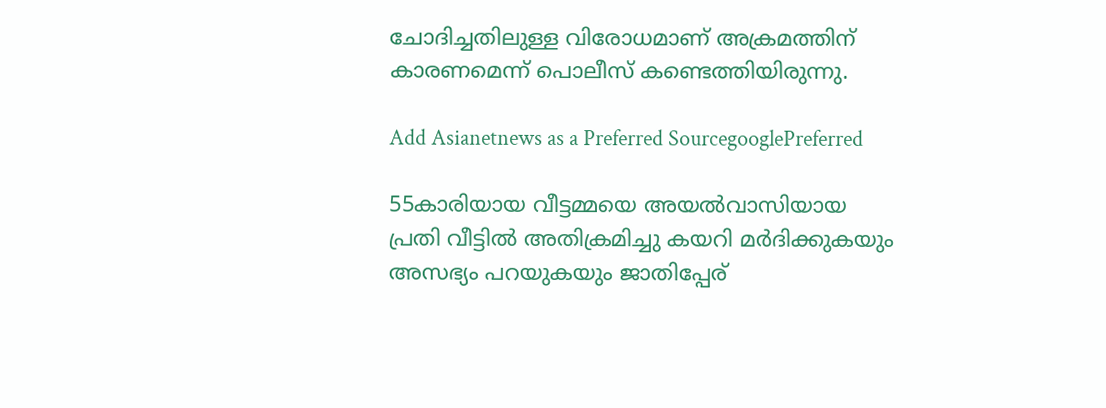ചോദിച്ചതിലുള്ള വിരോധമാണ് അക്രമത്തിന് കാരണമെന്ന് പൊലീസ് കണ്ടെത്തിയിരുന്നു.

Add Asianetnews as a Preferred SourcegooglePreferred

55കാരിയായ വീട്ടമ്മയെ അയല്‍വാസിയായ പ്രതി വീട്ടില്‍ അതിക്രമിച്ചു കയറി മര്‍ദിക്കുകയും അസഭ്യം പറയുകയും ജാതിപ്പേര്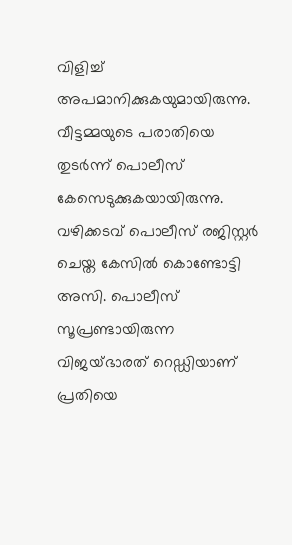വിളിച്ച് അപമാനിക്കുകയുമായിരുന്നു. വീട്ടമ്മയുടെ പരാതിയെ തുടര്‍ന്ന് പൊലീസ് കേസെടുക്കുകയായിരുന്നു. വഴിക്കടവ് പൊലീസ് രജിസ്റ്റര്‍ ചെയ്ത കേസില്‍ കൊണ്ടോട്ടി അസി. പൊലീസ് സൂപ്രണ്ടായിരുന്ന വിജയ്ഭാരത് റെഡ്ഡിയാണ് പ്രതിയെ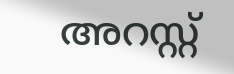അറസ്റ്റ്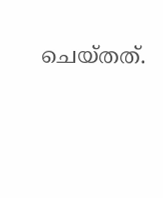ചെയ്തത്.